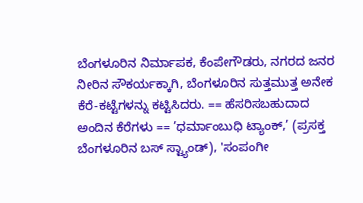ಬೆಂಗಳೂರಿನ ನಿರ್ಮಾಪಕ, ಕೆಂಪೇಗೌಡರು, ನಗರದ ಜನರ ನೀರಿನ ಸೌಕರ್ಯಕ್ಕಾಗಿ, ಬೆಂಗಳೂರಿನ ಸುತ್ತಮುತ್ತ ಅನೇಕ ಕೆರೆ-ಕಟ್ಟೆಗಳನ್ನು ಕಟ್ಟಿಸಿದರು. == ಹೆಸರಿಸಬಹುದಾದ ಅಂದಿನ ಕೆರೆಗಳು == ’ಧರ್ಮಾಂಬುಧಿ ಟ್ಯಾಂಕ್,’ (ಪ್ರಸಕ್ತ ಬೆಂಗಳೂರಿನ ಬಸ್ ಸ್ಟ್ಯಾಂಡ್), 'ಸಂಪಂಗೀ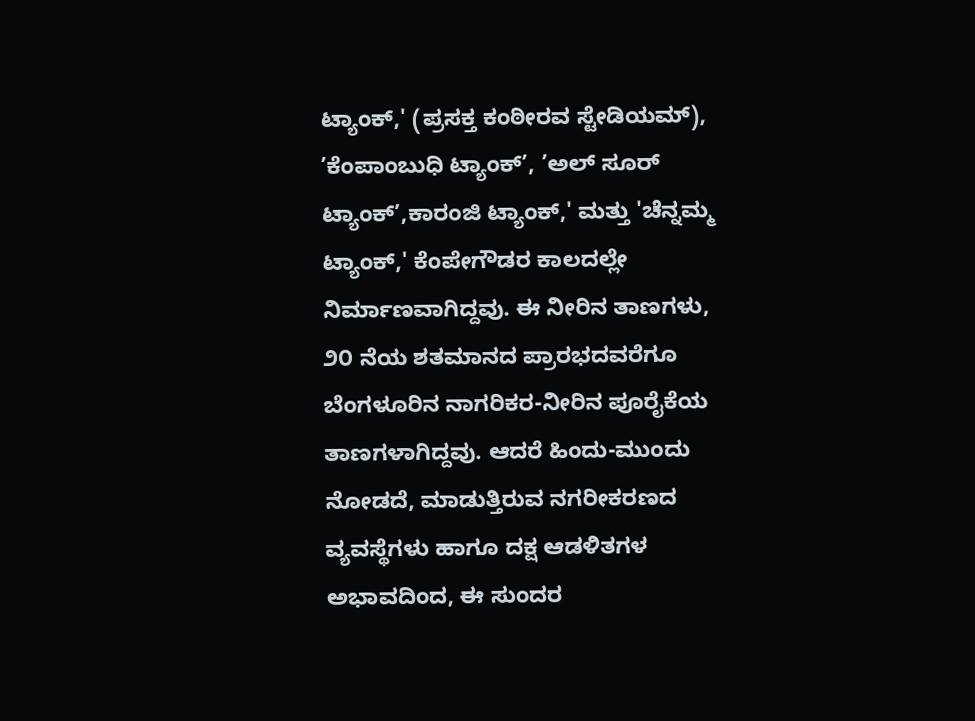ಟ್ಯಾಂಕ್,' (ಪ್ರಸಕ್ತ ಕಂಠೀರವ ಸ್ಟೇಡಿಯಮ್), ’ಕೆಂಪಾಂಬುಧಿ ಟ್ಯಾಂಕ್’, ’ಅಲ್ ಸೂರ್ ಟ್ಯಾಂಕ್’,ಕಾರಂಜಿ ಟ್ಯಾಂಕ್,' ಮತ್ತು 'ಚೆನ್ನಮ್ಮ ಟ್ಯಾಂಕ್,' ಕೆಂಪೇಗೌಡರ ಕಾಲದಲ್ಲೇ ನಿರ್ಮಾಣವಾಗಿದ್ದವು. ಈ ನೀರಿನ ತಾಣಗಳು, ೨೦ ನೆಯ ಶತಮಾನದ ಪ್ರಾರಭದವರೆಗೂ ಬೆಂಗಳೂರಿನ ನಾಗರಿಕರ-ನೀರಿನ ಪೂರೈಕೆಯ ತಾಣಗಳಾಗಿದ್ದವು. ಆದರೆ ಹಿಂದು-ಮುಂದು ನೋಡದೆ, ಮಾಡುತ್ತಿರುವ ನಗರೀಕರಣದ ವ್ಯವಸ್ಥೆಗಳು ಹಾಗೂ ದಕ್ಷ ಆಡಳಿತಗಳ ಅಭಾವದಿಂದ, ಈ ಸುಂದರ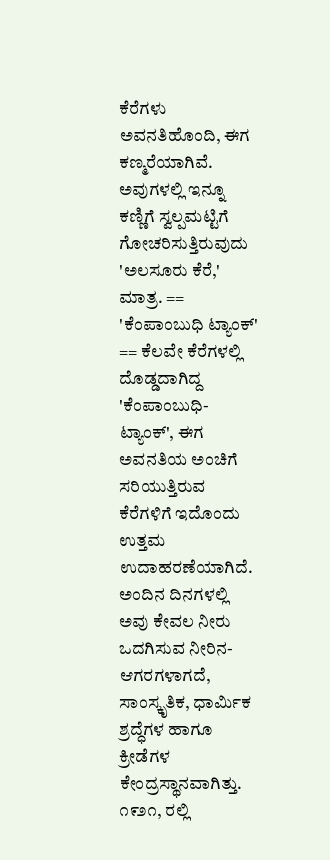ಕೆರೆಗಳು ಅವನತಿಹೊಂದಿ, ಈಗ ಕಣ್ಮರೆಯಾಗಿವೆ. ಅವುಗಳಲ್ಲಿ ಇನ್ನೂ ಕಣ್ಣಿಗೆ ಸ್ವಲ್ಪಮಟ್ಟಿಗೆ ಗೋಚರಿಸುತ್ತಿರುವುದು 'ಅಲಸೂರು ಕೆರೆ,' ಮಾತ್ರ. == 'ಕೆಂಪಾಂಬುಧಿ ಟ್ಯಾಂಕ್' == ಕೆಲವೇ ಕೆರೆಗಳಲ್ಲಿ ದೊಡ್ಡದಾಗಿದ್ದ 'ಕೆಂಪಾಂಬುಧಿ-ಟ್ಯಾಂಕ್', ಈಗ ಅವನತಿಯ ಅಂಚಿಗೆ ಸರಿಯುತ್ತಿರುವ ಕೆರೆಗಳಿಗೆ ಇದೊಂದು ಉತ್ತಮ ಉದಾಹರಣೆಯಾಗಿದೆ. ಅಂದಿನ ದಿನಗಳಲ್ಲಿ ಅವು ಕೇವಲ ನೀರು ಒದಗಿಸುವ ನೀರಿನ-ಆಗರಗಳಾಗದೆ, ಸಾಂಸ್ಕೃತಿಕ, ಧಾರ್ಮಿಕ ಶ್ರದ್ಧೆಗಳ ಹಾಗೂ ಕ್ರೀಡೆಗಳ ಕೇಂದ್ರಸ್ಥಾನವಾಗಿತ್ತು. ೧೯೨೧, ರಲ್ಲಿ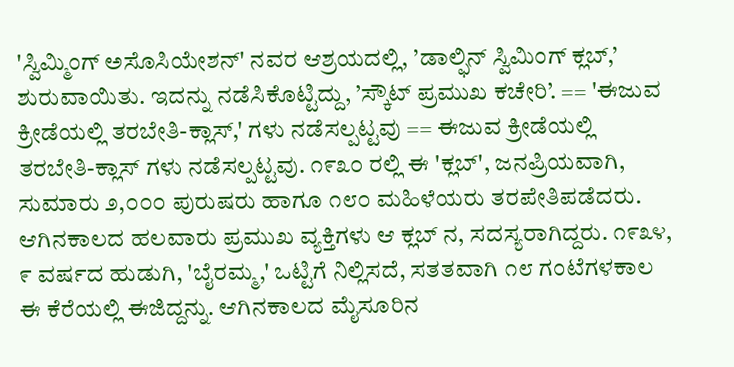'ಸ್ವಿಮ್ಮಿಂಗ್ ಅಸೊಸಿಯೇಶನ್' ನವರ ಆಶ್ರಯದಲ್ಲಿ, ’ಡಾಲ್ಫಿನ್ ಸ್ವಿಮಿಂಗ್ ಕ್ಲಬ್,’ ಶುರುವಾಯಿತು. ಇದನ್ನು ನಡೆಸಿಕೊಟ್ಟಿದ್ದು, ’ಸ್ಕೌಟ್ ಪ್ರಮುಖ ಕಚೇರಿ’. == 'ಈಜುವ ಕ್ರೀಡೆಯಲ್ಲಿ ತರಬೇತಿ-ಕ್ಲಾಸ್,' ಗಳು ನಡೆಸಲ್ಪಟ್ಟವು == ಈಜುವ ಕ್ರೀಡೆಯಲ್ಲಿ ತರಬೇತಿ-ಕ್ಲಾಸ್ ಗಳು ನಡೆಸಲ್ಪಟ್ಟವು. ೧೯೩೦ ರಲ್ಲಿ ಈ 'ಕ್ಲಬ್', ಜನಪ್ರಿಯವಾಗಿ, ಸುಮಾರು ೨,೦೦೦ ಪುರುಷರು ಹಾಗೂ ೧೮೦ ಮಹಿಳೆಯರು ತರಪೇತಿಪಡೆದರು. ಆಗಿನಕಾಲದ ಹಲವಾರು ಪ್ರಮುಖ ವ್ಯಕ್ತಿಗಳು ಆ ಕ್ಲಬ್ ನ, ಸದಸ್ಯರಾಗಿದ್ದರು. ೧೯೩೪, ೯ ವರ್ಷದ ಹುಡುಗಿ, 'ಬೈರಮ್ಮ,' ಒಟ್ಟಿಗೆ ನಿಲ್ಲಿಸದೆ, ಸತತವಾಗಿ ೧೮ ಗಂಟೆಗಳಕಾಲ ಈ ಕೆರೆಯಲ್ಲಿ ಈಜಿದ್ದನ್ನು. ಆಗಿನಕಾಲದ ಮೈಸೂರಿನ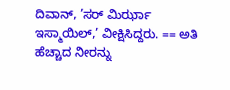ದಿವಾನ್, ’ಸರ್ ಮಿರ್ಝಾ ಇಸ್ಮಾಯಿಲ್,’ ವೀಕ್ಷಿಸಿದ್ದರು. == ಅತಿ ಹೆಚ್ಚಾದ ನೀರನ್ನು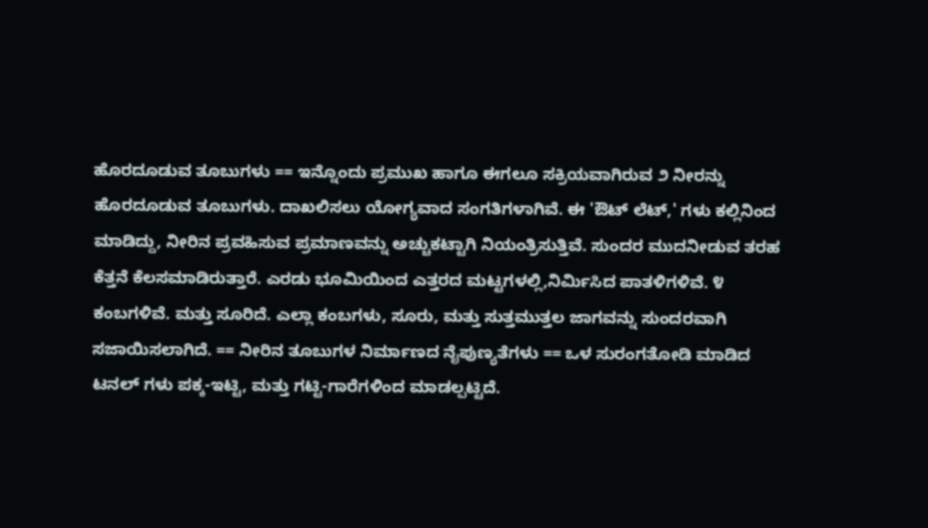ಹೊರದೂಡುವ ತೂಬುಗಳು == ಇನ್ನೊಂದು ಪ್ರಮುಖ ಹಾಗೂ ಈಗಲೂ ಸಕ್ರಿಯವಾಗಿರುವ ೨ ನೀರನ್ನು ಹೊರದೂಡುವ ತೂಬುಗಳು. ದಾಖಲಿಸಲು ಯೋಗ್ಯವಾದ ಸಂಗತಿಗಳಾಗಿವೆ. ಈ 'ಔಟ್ ಲೆಟ್,' ಗಳು ಕಲ್ಲಿನಿಂದ ಮಾಡಿದ್ದು, ನೀರಿನ ಪ್ರವಹಿಸುವ ಪ್ರಮಾಣವನ್ನು ಅಚ್ಚುಕಟ್ಟಾಗಿ ನಿಯಂತ್ರಿಸುತ್ತಿವೆ. ಸುಂದರ ಮುದನೀಡುವ ತರಹ ಕೆತ್ತನೆ ಕೆಲಸಮಾಡಿರುತ್ತಾರೆ. ಎರಡು ಭೂಮಿಯಿಂದ ಎತ್ತರದ ಮಟ್ಟಗಳಲ್ಲಿ,ನಿರ್ಮಿಸಿದ ಪಾತಳಿಗಳಿವೆ. ೪ ಕಂಬಗಳಿವೆ. ಮತ್ತು ಸೂರಿದೆ. ಎಲ್ಲಾ ಕಂಬಗಳು, ಸೂರು, ಮತ್ತು ಸುತ್ತಮುತ್ತಲ ಜಾಗವನ್ನು ಸುಂದರವಾಗಿ ಸಜಾಯಿಸಲಾಗಿದೆ. == ನೀರಿನ ತೂಬುಗಳ ನಿರ್ಮಾಣದ ನೈಪುಣ್ಯತೆಗಳು == ಒಳ ಸುರಂಗತೋಡಿ ಮಾಡಿದ ಟನಲ್ ಗಳು ಪಕ್ಕ-ಇಟ್ಟಿ, ಮತ್ತು ಗಟ್ಟಿ-ಗಾರೆಗಳಿಂದ ಮಾಡಲ್ಪಟ್ಟಿದೆ.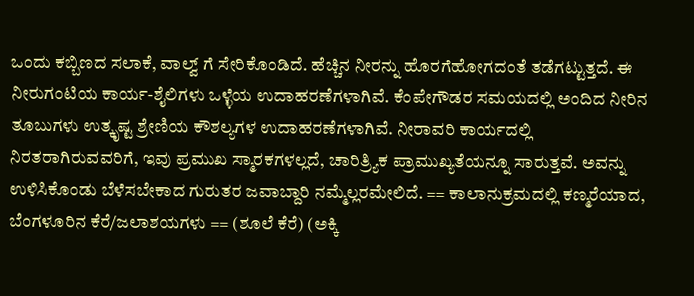ಒಂದು ಕಬ್ಬಿಣದ ಸಲಾಕೆ, ವಾಲ್ವ್ ಗೆ ಸೇರಿಕೊಂಡಿದೆ. ಹೆಚ್ಚಿನ ನೀರನ್ನು ಹೊರಗೆಹೋಗದಂತೆ ತಡೆಗಟ್ಟುತ್ತದೆ. ಈ ನೀರುಗಂಟಿಯ ಕಾರ್ಯ-ಶೈಲಿಗಳು ಒಳ್ಳೆಯ ಉದಾಹರಣೆಗಳಾಗಿವೆ. ಕೆಂಪೇಗೌಡರ ಸಮಯದಲ್ಲಿ ಅಂದಿದ ನೀರಿನ ತೂಬುಗಳು ಉತ್ಕೃಷ್ಟ ಶ್ರೇಣಿಯ ಕೌಶಲ್ಯಗಳ ಉದಾಹರಣೆಗಳಾಗಿವೆ. ನೀರಾವರಿ ಕಾರ್ಯದಲ್ಲಿ ನಿರತರಾಗಿರುವವರಿಗೆ, ಇವು ಪ್ರಮುಖ ಸ್ಮಾರಕಗಳಲ್ಲದೆ, ಚಾರಿತ್ರ್ಯಿಕ ಪ್ರಾಮುಖ್ಯತೆಯನ್ನೂ ಸಾರುತ್ತವೆ. ಅವನ್ನು ಉಳಿಸಿಕೊಂಡು ಬೆಳೆಸಬೇಕಾದ ಗುರುತರ ಜವಾಬ್ದಾರಿ ನಮ್ಮೆಲ್ಲರಮೇಲಿದೆ. == ಕಾಲಾನುಕ್ರಮದಲ್ಲಿ ಕಣ್ಮರೆಯಾದ, ಬೆಂಗಳೂರಿನ ಕೆರೆ/ಜಲಾಶಯಗಳು == (ಶೂಲೆ ಕೆರೆ) (ಅಕ್ಕಿ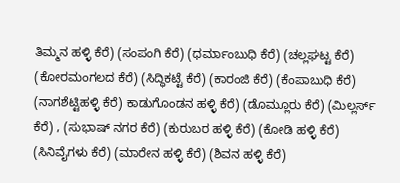ತಿಮ್ಮನ ಹಳ್ಳಿ ಕೆರೆ) (ಸಂಪಂಗಿ ಕೆರೆ) (ಧರ್ಮಾಂಬುಧಿ ಕೆರೆ) (ಚಲ್ಲಘಟ್ಟ ಕೆರೆ) (ಕೋರಮಂಗಲದ ಕೆರೆ) (ಸಿದ್ಧಿಕಟ್ಟೆ ಕೆರೆ) (ಕಾರಂಜಿ ಕೆರೆ) (ಕೆಂಪಾಬುಧಿ ಕೆರೆ) (ನಾಗಶೆಟ್ಟಿಹಳ್ಳಿ ಕೆರೆ) ಕಾಡುಗೊಂಡನ ಹಳ್ಳಿ ಕೆರೆ) (ಡೊಮ್ಲೂರು ಕೆರೆ) (ಮಿಲ್ಲರ್ಸ್ ಕೆರೆ) , (ಸುಭಾಷ್ ನಗರ ಕೆರೆ) (ಕುರುಬರ ಹಳ್ಳಿ ಕೆರೆ) (ಕೋಡಿ ಹಳ್ಳಿ ಕೆರೆ) (ಸಿನಿವೈಗಳು ಕೆರೆ) (ಮಾರೇನ ಹಳ್ಳಿ ಕೆರೆ) (ಶಿವನ ಹಳ್ಳಿ ಕೆರೆ)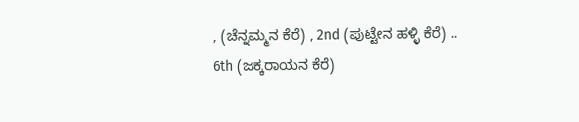, (ಚೆನ್ನಮ್ಮನ ಕೆರೆ) , 2nd (ಪುಟ್ಟೇನ ಹಳ್ಳಿ ಕೆರೆ) .. 6th (ಜಕ್ಕರಾಯನ ಕೆರೆ)